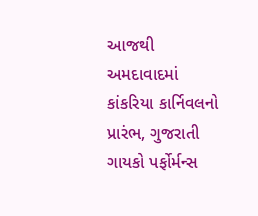આજથી અમદાવાદમાં કાંકરિયા કાર્નિવલનો પ્રારંભ, ગુજરાતી ગાયકો પર્ફોર્મન્સ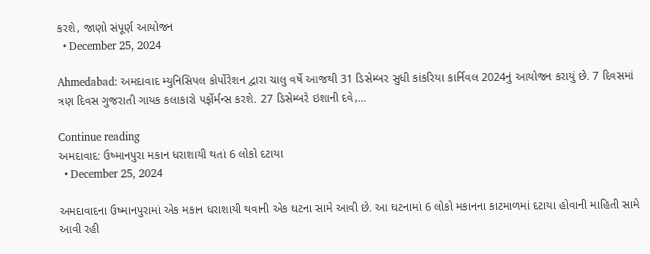કરશે, જાણો સંપૂર્ણ આયોજન
  • December 25, 2024

Ahmedabad: અમદાવાદ મ્યુનિસિપલ કોર્પોરેશન દ્વારા ચાલુ વર્ષે આજથી 31 ડિસેમ્બર સુધી કાંકરિયા કાર્નિવલ 2024નું આયોજન કરાયું છે. 7 દિવસમાં ત્રણ દિવસ ગુજરાતી ગાયક કલાકારો પર્ફોર્મન્સ કરશે. 27 ડિસેમ્બરે ઇશાની દવે,…

Continue reading
અમદાવાદ: ઉષ્માનપુરા મકાન ધરાશાયી થતાં 6 લોકો દટાયા
  • December 25, 2024

અમદાવાદના ઉષ્માનપુરામાં એક મકાન ધરાશાયી થવાની એક ઘટના સામે આવી છે. આ ઘટનામાં 6 લોકો મકાનના કાટમાળમાં દટાયા હોવાની માહિતી સામે આવી રહી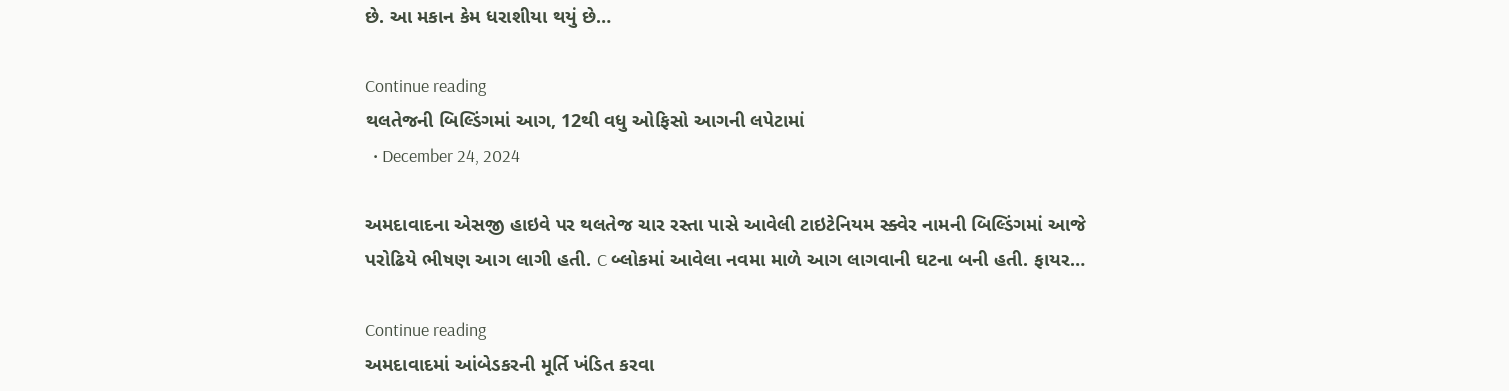છે. આ મકાન કેમ ધરાશીયા થયું છે…

Continue reading
થલતેજની બિલ્ડિંગમાં આગ, 12થી વધુ ઓફિસો આગની લપેટામાં
  • December 24, 2024

અમદાવાદના એસજી હાઇવે પર થલતેજ ચાર રસ્તા પાસે આવેલી ટાઇટેનિયમ સ્ક્વેર નામની બિલ્ડિંગમાં આજે પરોઢિયે ભીષણ આગ લાગી હતી. C બ્લોકમાં આવેલા નવમા માળે આગ લાગવાની ઘટના બની હતી. ફાયર…

Continue reading
અમદાવાદમાં આંબેડકરની મૂર્તિ ખંડિત કરવા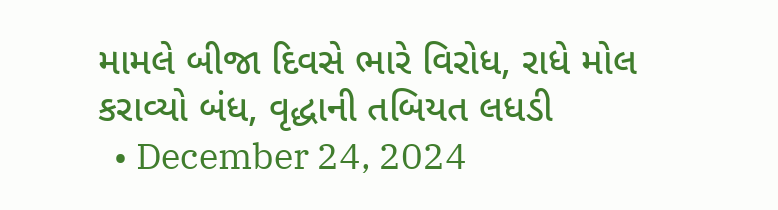મામલે બીજા દિવસે ભારે વિરોધ, રાધે મોલ કરાવ્યો બંધ, વૃદ્ધાની તબિયત લધડી
  • December 24, 2024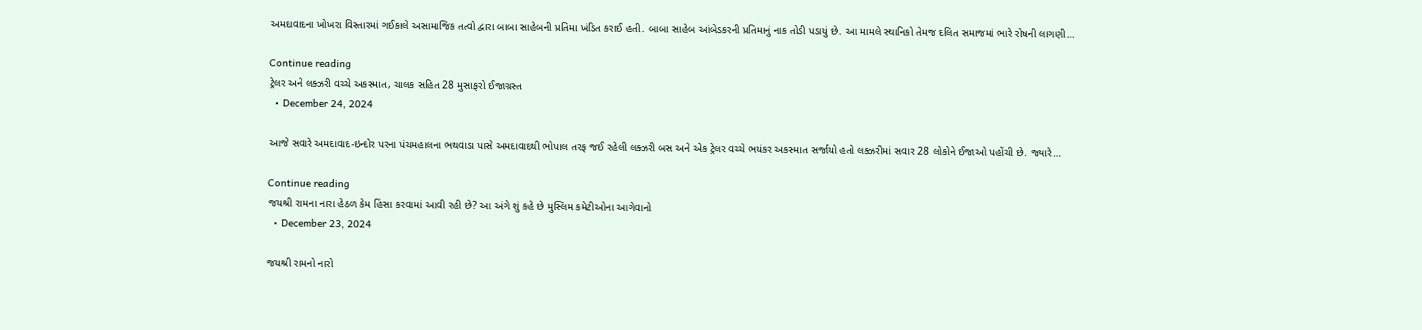અમદાવાદના ખોખરા વિસ્તારમાં ગઈકાલે અસામાજિક તત્વો દ્વારા બાબા સાહેબની પ્રતિમા ખંડિત કરાઈ હતી. બાબા સાહેબ આંબેડકરની પ્રતિમાનું નાક તોડી પડાયું છે. આ મામલે સ્થાનિકો તેમજ દલિત સમાજમાં ભારે રોષની લાગણી…

Continue reading
ટ્રેલર અને લક્ઝરી વચ્ચે અકસ્માત, ચાલક સહિત 28 મુસાફરો ઈજાગ્રસ્ત
  • December 24, 2024

આજે સવારે અમદાવાદ-ઇન્દોર પરના પંચમહાલના ભથવાડા પાસે અમદાવાદથી ભોપાલ તરફ જઈ રહેલી લક્ઝરી બસ અને એક ટ્રેલર વચ્ચે ભયંકર અકસ્માત સર્જાયો હતો લક્ઝરીમાં સવાર 28 લોકોને ઈજાઓ પહોંચી છે. જ્યારે…

Continue reading
જયશ્રી રામના નારા હેઠળ કેમ હિંસા કરવામાં આવી રહી છે? આ અંગે શું કહે છે મુસ્લિમ કમેટીઓના આગેવાનો
  • December 23, 2024

જયશ્રી રામનો નારો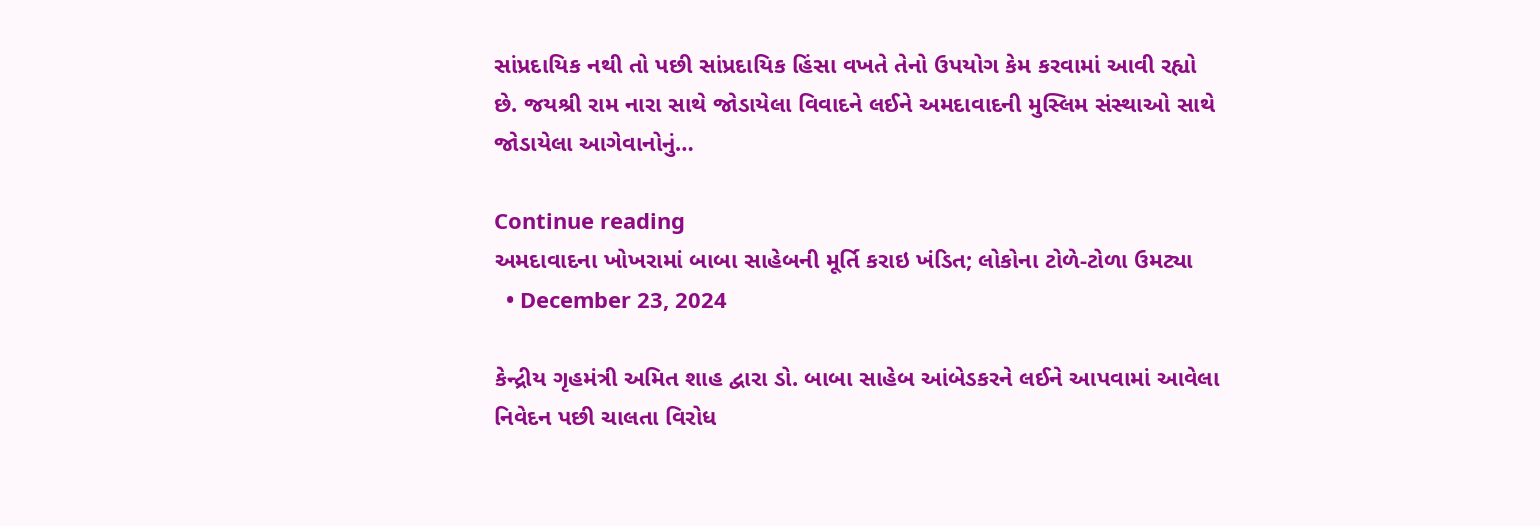સાંપ્રદાયિક નથી તો પછી સાંપ્રદાયિક હિંસા વખતે તેનો ઉપયોગ કેમ કરવામાં આવી રહ્યો છે. જયશ્રી રામ નારા સાથે જોડાયેલા વિવાદને લઈને અમદાવાદની મુસ્લિમ સંસ્થાઓ સાથે જોડાયેલા આગેવાનોનું…

Continue reading
અમદાવાદના ખોખરામાં બાબા સાહેબની મૂર્તિ કરાઇ ખંડિત; લોકોના ટોળે-ટોળા ઉમટ્યા
  • December 23, 2024

કેન્દ્રીય ગૃહમંત્રી અમિત શાહ દ્વારા ડો. બાબા સાહેબ આંબેડકરને લઈને આપવામાં આવેલા નિવેદન પછી ચાલતા વિરોધ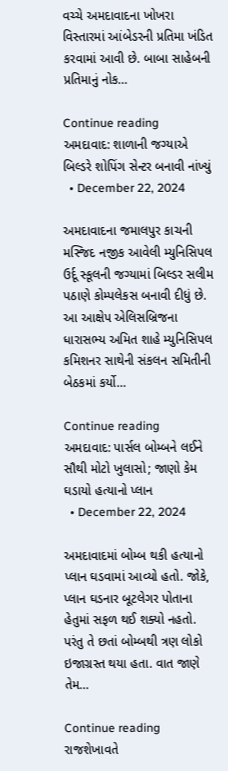વચ્ચે અમદાવાદના ખોખરા વિસ્તારમાં આંબેડરની પ્રતિમા ખંડિત કરવામાં આવી છે. બાબા સાહેબની પ્રતિમાનું નોક…

Continue reading
અમદાવાદ: શાળાની જગ્યાએ બિલ્ડરે શોપિંગ સેન્ટર બનાવી નાંખ્યું
  • December 22, 2024

અમદાવાદના જમાલપુર કાચની મસ્જિદ નજીક આવેલી મ્યુનિસિપલ ઉર્દૂ સ્કૂલની જગ્યામાં બિલ્ડર સલીમ પઠાણે કોમ્પલેકસ બનાવી દીધું છે. આ આક્ષેપ એલિસબ્રિજના ધારાસભ્ય અમિત શાહે મ્યુનિસિપલ કમિશનર સાથેની સંકલન સમિતીની બેઠકમાં કર્યો…

Continue reading
અમદાવાદ: પાર્સલ બોમ્બને લઈને સૌથી મોટો ખુલાસો; જાણો કેમ ઘડાયો હત્યાનો પ્લાન
  • December 22, 2024

અમદાવાદમાં બોમ્બ થકી હત્યાનો પ્લાન ઘડવામાં આવ્યો હતો. જોકે, પ્લાન ઘડનાર બૂટલેગર પોતાના હેતુમાં સફળ થઈ શક્યો નહતો. પરંતુ તે છતાં બોમ્બથી ત્રણ લોકો ઇજાગ્રસ્ત થયા હતા. વાત જાણે તેમ…

Continue reading
રાજશેખાવતે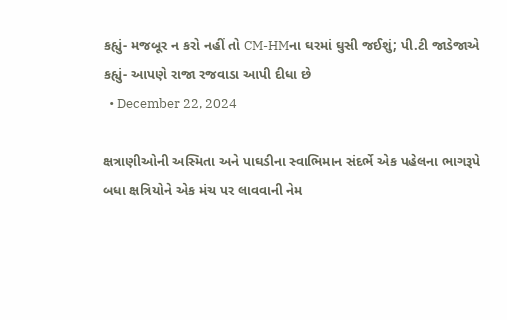કહ્યું- મજબૂર ન કરો નહીં તો CM-HMના ઘરમાં ઘુસી જઈશું; પી.ટી જાડેજાએ કહ્યું- આપણે રાજા રજવાડા આપી દીધા છે
  • December 22, 2024

ક્ષત્રાણીઓની અસ્મિતા અને પાઘડીના સ્વાભિમાન સંદર્ભે એક પહેલના ભાગરૂપે બધા ક્ષત્રિયોને એક મંચ પર લાવવાની નેમ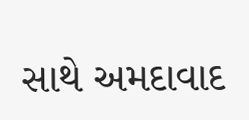સાથે અમદાવાદ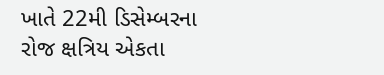ખાતે 22મી ડિસેમ્બરના રોજ ક્ષત્રિય એકતા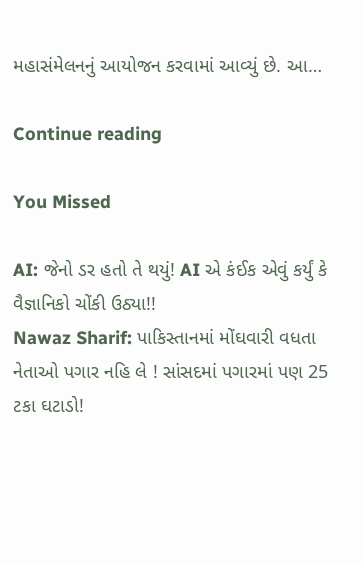મહાસંમેલનનું આયોજન કરવામાં આવ્યું છે. આ…

Continue reading

You Missed

AI: જેનો ડર હતો તે થયું! AI એ કંઈક એવું કર્યું કે વૈજ્ઞાનિકો ચોંકી ઉઠ્યા!!
Nawaz Sharif: પાકિસ્તાનમાં મોંઘવારી વધતા નેતાઓ પગાર નહિ લે ! સાંસદમાં પગારમાં પણ 25 ટકા ઘટાડો!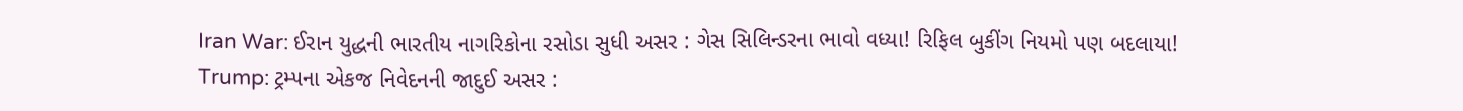Iran War: ઈરાન યુદ્ધની ભારતીય નાગરિકોના રસોડા સુધી અસર : ગેસ સિલિન્ડરના ભાવો વધ્યા! રિફિલ બુકીંગ નિયમો પણ બદલાયા!
Trump: ટ્રમ્પના એકજ નિવેદનની જાદુઈ અસર :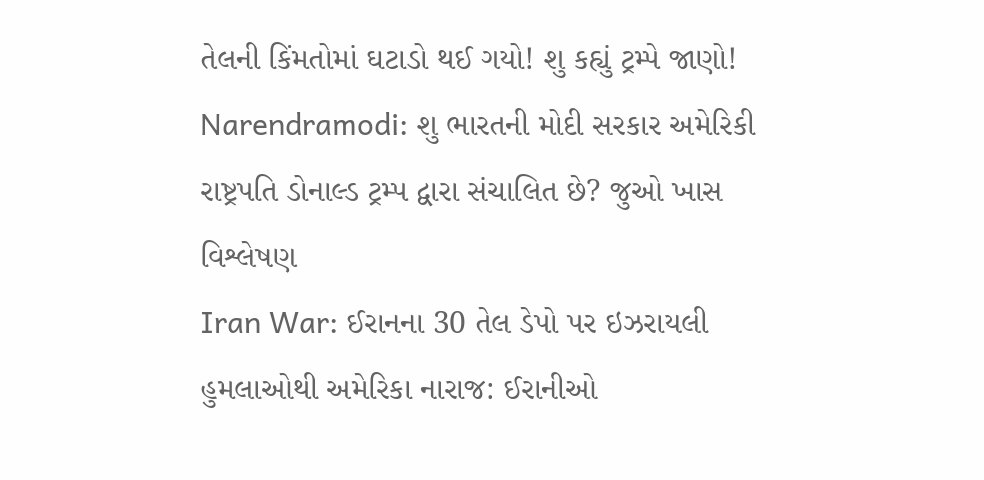તેલની કિંમતોમાં ઘટાડો થઈ ગયો! શુ કહ્યું ટ્રમ્પે જાણો!
Narendramodi: શુ ભારતની મોદી સરકાર અમેરિકી રાષ્ટ્રપતિ ડોનાલ્ડ ટ્રમ્પ દ્વારા સંચાલિત છે? જુઓ ખાસ વિશ્લેષણ
Iran War: ઈરાનના 30 તેલ ડેપો પર ઇઝરાયલી હુમલાઓથી અમેરિકા નારાજ: ઈરાનીઓ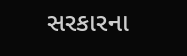સરકારના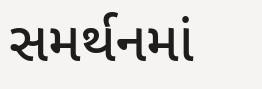સમર્થનમાં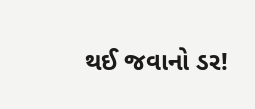થઈ જવાનો ડર!